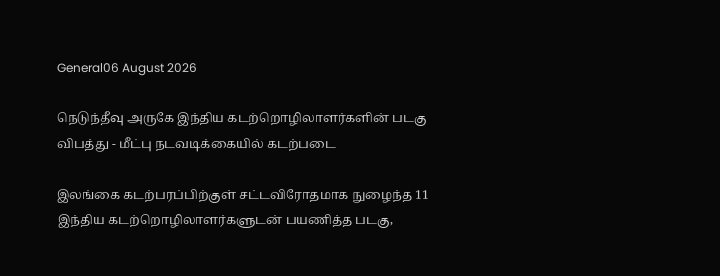General06 August 2026

நெடுந்தீவு அருகே இந்திய கடற்றொழிலாளர்களின் படகு விபத்து - மீட்பு நடவடிக்கையில் கடற்படை

இலங்கை கடற்பரப்பிற்குள் சட்டவிரோதமாக நுழைந்த 11 இந்திய கடற்றொழிலாளர்களுடன் பயணித்த படகு,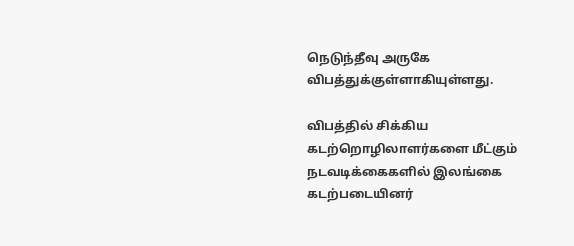நெடுந்தீவு அருகே விபத்துக்குள்ளாகியுள்ளது.

விபத்தில் சிக்கிய கடற்றொழிலாளர்களை மீட்கும் நடவடிக்கைகளில் இலங்கை கடற்படையினர்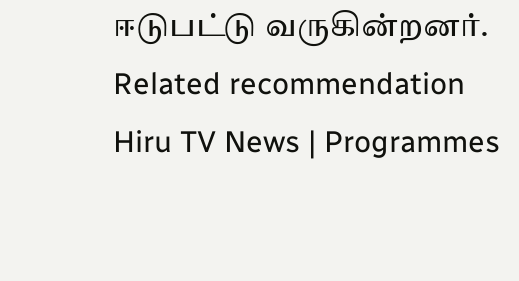ஈடுபட்டு வருகின்றனர்.
Related recommendation
Hiru TV News | Programmes